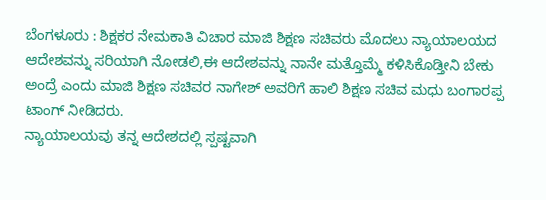ಬೆಂಗಳೂರು : ಶಿಕ್ಷಕರ ನೇಮಕಾತಿ ವಿಚಾರ ಮಾಜಿ ಶಿಕ್ಷಣ ಸಚಿವರು ಮೊದಲು ನ್ಯಾಯಾಲಯದ ಆದೇಶವನ್ನು ಸರಿಯಾಗಿ ನೋಡಲಿ,ಈ ಆದೇಶವನ್ನು ನಾನೇ ಮತ್ತೊಮ್ಮೆ ಕಳಿಸಿಕೊಡ್ತೀನಿ ಬೇಕು ಅಂದ್ರೆ ಎಂದು ಮಾಜಿ ಶಿಕ್ಷಣ ಸಚಿವರ ನಾಗೇಶ್ ಅವರಿಗೆ ಹಾಲಿ ಶಿಕ್ಷಣ ಸಚಿವ ಮಧು ಬಂಗಾರಪ್ಪ ಟಾಂಗ್ ನೀಡಿದರು.
ನ್ಯಾಯಾಲಯವು ತನ್ನ ಆದೇಶದಲ್ಲಿ ಸ್ಪಷ್ಟವಾಗಿ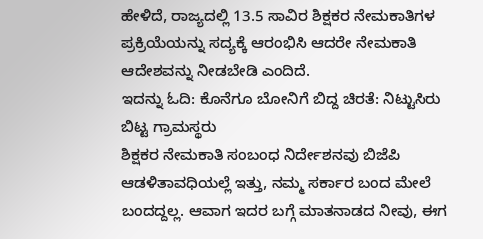ಹೇಳಿದೆ, ರಾಜ್ಯದಲ್ಲಿ 13.5 ಸಾವಿರ ಶಿಕ್ಷಕರ ನೇಮಕಾತಿಗಳ ಪ್ರಕ್ರಿಯೆಯನ್ನು ಸದ್ಯಕ್ಕೆ ಆರಂಭಿಸಿ ಆದರೇ ನೇಮಕಾತಿ ಆದೇಶವನ್ನು ನೀಡಬೇಡಿ ಎಂದಿದೆ.
ಇದನ್ನು ಓದಿ: ಕೊನೆಗೂ ಬೋನಿಗೆ ಬಿದ್ದ ಚಿರತೆ: ನಿಟ್ಟುಸಿರು ಬಿಟ್ಟ ಗ್ರಾಮಸ್ಥರು
ಶಿಕ್ಷಕರ ನೇಮಕಾತಿ ಸಂಬಂಧ ನಿರ್ದೇಶನವು ಬಿಜೆಪಿ ಆಡಳಿತಾವಧಿಯಲ್ಲೆ ಇತ್ತು, ನಮ್ಮ ಸರ್ಕಾರ ಬಂದ ಮೇಲೆ ಬಂದದ್ದಲ್ಲ. ಆವಾಗ ಇದರ ಬಗ್ಗೆ ಮಾತನಾಡದ ನೀವು, ಈಗ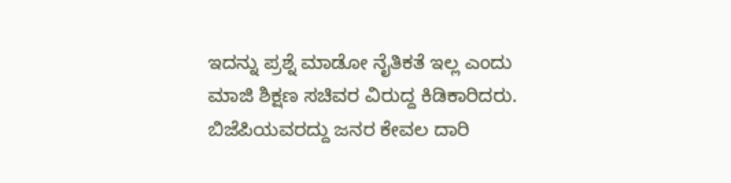ಇದನ್ನು ಪ್ರಶ್ನೆ ಮಾಡೋ ನೈತಿಕತೆ ಇಲ್ಲ ಎಂದು ಮಾಜಿ ಶಿಕ್ಷಣ ಸಚಿವರ ವಿರುದ್ದ ಕಿಡಿಕಾರಿದರು.
ಬಿಜೆಪಿಯವರದ್ದು ಜನರ ಕೇವಲ ದಾರಿ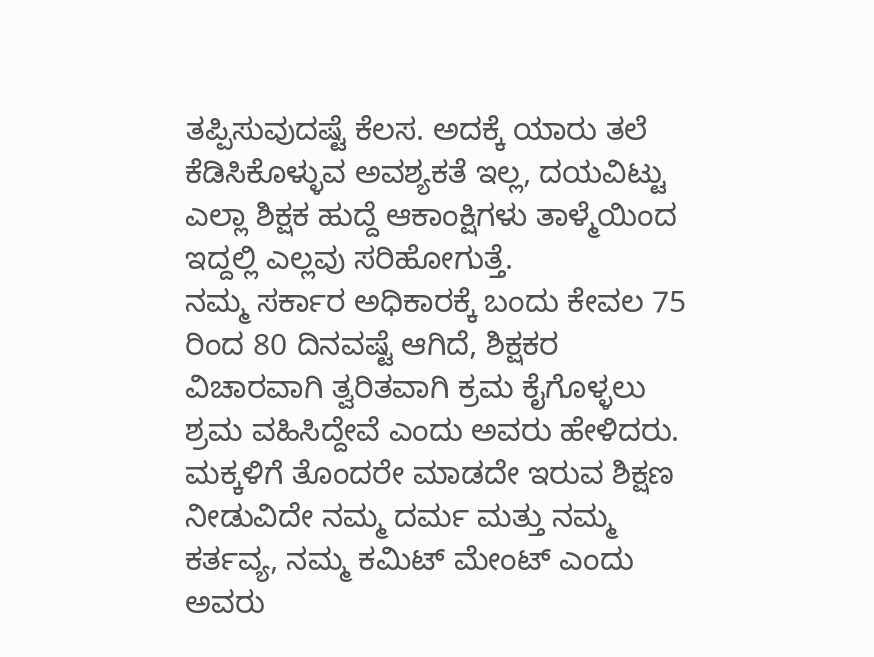ತಪ್ಪಿಸುವುದಷ್ಟೆ ಕೆಲಸ. ಅದಕ್ಕೆ ಯಾರು ತಲೆ ಕೆಡಿಸಿಕೊಳ್ಳುವ ಅವಶ್ಯಕತೆ ಇಲ್ಲ, ದಯವಿಟ್ಟು ಎಲ್ಲಾ ಶಿಕ್ಷಕ ಹುದ್ದೆ ಆಕಾಂಕ್ಷಿಗಳು ತಾಳ್ಮೆಯಿಂದ ಇದ್ದಲ್ಲಿ ಎಲ್ಲವು ಸರಿಹೋಗುತ್ತೆ.
ನಮ್ಮ ಸರ್ಕಾರ ಅಧಿಕಾರಕ್ಕೆ ಬಂದು ಕೇವಲ 75 ರಿಂದ 80 ದಿನವಷ್ಟೆ ಆಗಿದೆ, ಶಿಕ್ಷಕರ ವಿಚಾರವಾಗಿ ತ್ವರಿತವಾಗಿ ಕ್ರಮ ಕೈಗೊಳ್ಳಲು ಶ್ರಮ ವಹಿಸಿದ್ದೇವೆ ಎಂದು ಅವರು ಹೇಳಿದರು. ಮಕ್ಕಳಿಗೆ ತೊಂದರೇ ಮಾಡದೇ ಇರುವ ಶಿಕ್ಷಣ ನೀಡುವಿದೇ ನಮ್ಮ ದರ್ಮ ಮತ್ತು ನಮ್ಮ ಕರ್ತವ್ಯ, ನಮ್ಮ ಕಮಿಟ್ ಮೇಂಟ್ ಎಂದು ಅವರು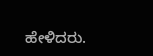ಹೇಳಿದರು.